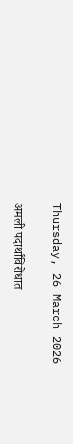Thursday, 26 March 2026

अमली पदार्थांविरोधात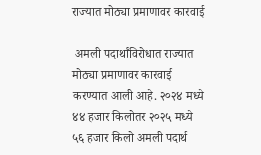राज्यात मोठ्या प्रमाणावर कारवाई

 अमली पदार्थांविरोधात राज्यात मोठ्या प्रमाणावर कारवाई करण्यात आली आहे. २०२४ मध्ये ४४ हजार किलोतर २०२५ मध्ये ५६ हजार किलो अमली पदार्थ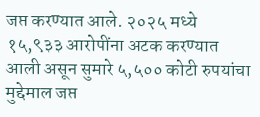जप्त करण्यात आले. २०२५ मध्ये १५,९३३ आरोपींना अटक करण्यात आली असून सुमारे ५,५०० कोटी रुपयांचा मुद्देमाल जप्त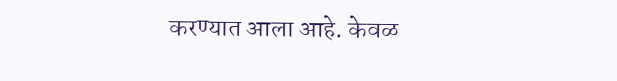करण्यात आला आहे. केवळ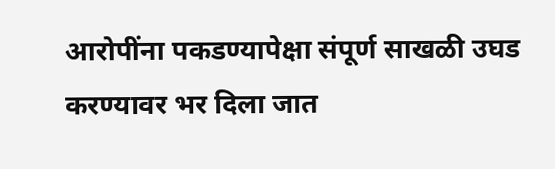आरोपींना पकडण्यापेक्षा संपूर्ण साखळी उघड करण्यावर भर दिला जात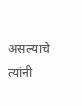असल्याचे त्यांनी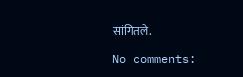सांगितले.

No comments: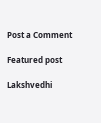Post a Comment

Featured post

Lakshvedhi